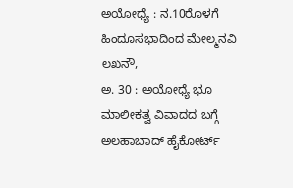ಅಯೋಧ್ಯೆ : ನ.10ರೊಳಗೆ ಹಿಂದೂಸಭಾದಿಂದ ಮೇಲ್ಮನವಿ
ಲಖನೌ,
ಅ. 30 : ಅಯೋಧ್ಯೆ ಭೂ ಮಾಲೀಕತ್ವ ವಿವಾದದ ಬಗ್ಗೆ ಅಲಹಾಬಾದ್ ಹೈಕೋರ್ಟ್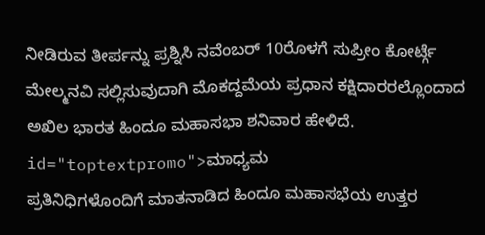ನೀಡಿರುವ ತೀರ್ಪನ್ನು ಪ್ರಶ್ನಿಸಿ ನವೆಂಬರ್ 10ರೊಳಗೆ ಸುಪ್ರೀಂ ಕೋರ್ಟ್ಗೆ ಮೇಲ್ಮನವಿ ಸಲ್ಲಿಸುವುದಾಗಿ ಮೊಕದ್ದಮೆಯ ಪ್ರಧಾನ ಕಕ್ಷಿದಾರರಲ್ಲೊಂದಾದ ಅಖಿಲ ಭಾರತ ಹಿಂದೂ ಮಹಾಸಭಾ ಶನಿವಾರ ಹೇಳಿದೆ. id="toptextpromo">ಮಾಧ್ಯಮ
ಪ್ರತಿನಿಧಿಗಳೊಂದಿಗೆ ಮಾತನಾಡಿದ ಹಿಂದೂ ಮಹಾಸಭೆಯ ಉತ್ತರ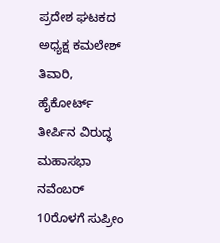ಪ್ರದೇಶ ಘಟಕದ ಅಧ್ಯಕ್ಷ ಕಮಲೇಶ್ ತಿವಾರಿ, ಹೈಕೋರ್ಟ್ ತೀರ್ಪಿನ ವಿರುದ್ಧ ಮಹಾಸಭಾ ನವೆಂಬರ್ 10ರೊಳಗೆ ಸುಪ್ರೀಂ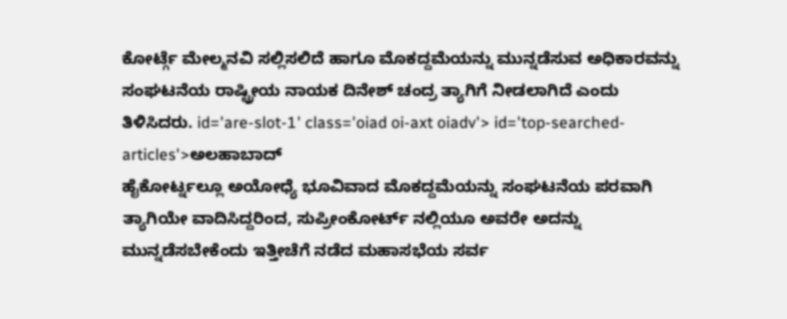ಕೋರ್ಟ್ಗೆ ಮೇಲ್ಮನವಿ ಸಲ್ಲಿಸಲಿದೆ ಹಾಗೂ ಮೊಕದ್ದಮೆಯನ್ನು ಮುನ್ನಡೆಸುವ ಅಧಿಕಾರವನ್ನು ಸಂಘಟನೆಯ ರಾಷ್ಟ್ರೀಯ ನಾಯಕ ದಿನೇಶ್ ಚಂದ್ರ ತ್ಯಾಗಿಗೆ ನೀಡಲಾಗಿದೆ ಎಂದು ತಿಳಿಸಿದರು. id='are-slot-1' class='oiad oi-axt oiadv'> id='top-searched-articles'>ಅಲಹಾಬಾದ್
ಹೈಕೋರ್ಟ್ನಲ್ಲೂ ಅಯೋಧ್ಯೆ ಭೂವಿವಾದ ಮೊಕದ್ದಮೆಯನ್ನು ಸಂಘಟನೆಯ ಪರವಾಗಿ ತ್ಯಾಗಿಯೇ ವಾದಿಸಿದ್ದರಿಂದ, ಸುಪ್ರೀಂಕೋರ್ಟ್ ನಲ್ಲಿಯೂ ಅವರೇ ಅದನ್ನು ಮುನ್ನಡೆಸಬೇಕೆಂದು ಇತ್ತೀಚೆಗೆ ನಡೆದ ಮಹಾಸಭೆಯ ಸರ್ವ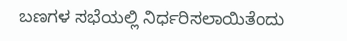ಬಣಗಳ ಸಭೆಯಲ್ಲಿ ನಿರ್ಧರಿಸಲಾಯಿತೆಂದು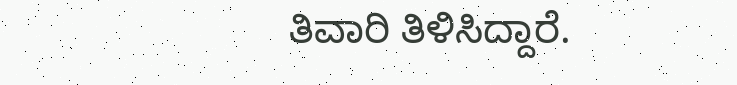ತಿವಾರಿ ತಿಳಿಸಿದ್ದಾರೆ.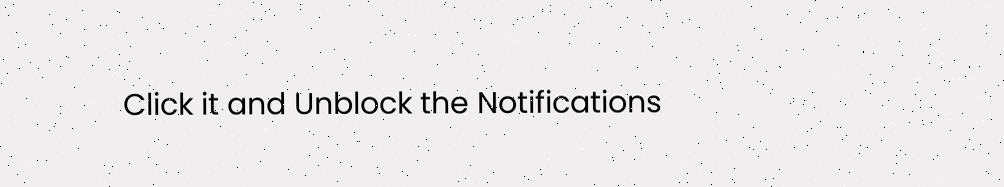Click it and Unblock the Notifications